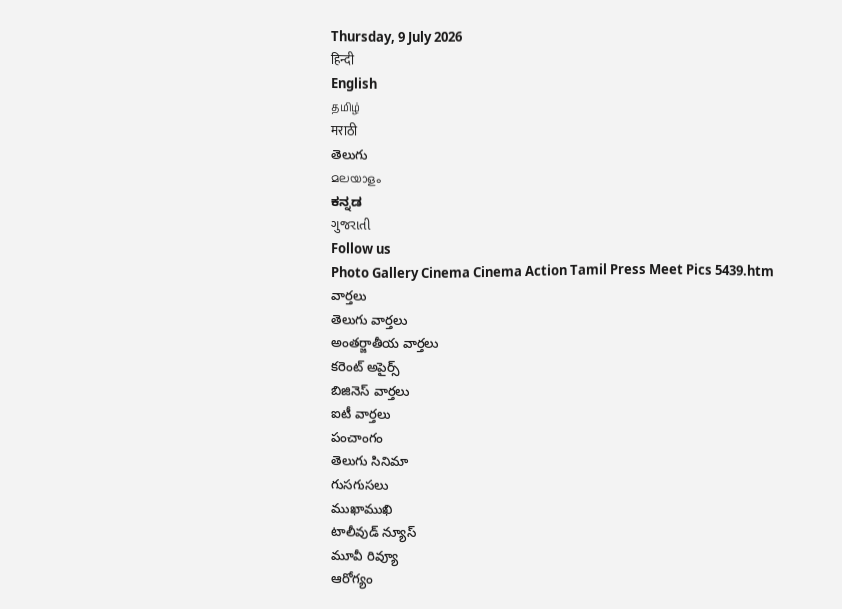Thursday, 9 July 2026
हिन्दी
English
தமிழ்
मराठी
తెలుగు
മലയാളം
ಕನ್ನಡ
ગુજરાતી
Follow us
Photo Gallery Cinema Cinema Action Tamil Press Meet Pics 5439.htm
వార్తలు
తెలుగు వార్తలు
అంతర్జాతీయ వార్తలు
కరెంట్ అపైర్స్
బిజినెస్ వార్తలు
ఐటీ వార్తలు
పంచాంగం
తెలుగు సినిమా
గుసగుసలు
ముఖాముఖి
టాలీవుడ్ న్యూస్
మూవీ రివ్యూ
ఆరోగ్యం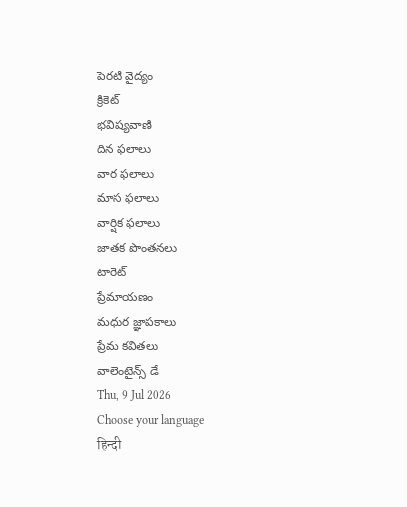పెరటి వైద్యం
క్రికెట్
భవిష్యవాణి
దిన ఫలాలు
వార ఫలాలు
మాస ఫలాలు
వార్షిక ఫలాలు
జాతక పొంతనలు
టారెట్
ప్రేమాయణం
మధుర జ్ఞాపకాలు
ప్రేమ కవితలు
వాలెంటైన్స్ డే
Thu, 9 Jul 2026
Choose your language
हिन्दी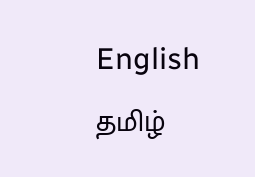English
தமிழ்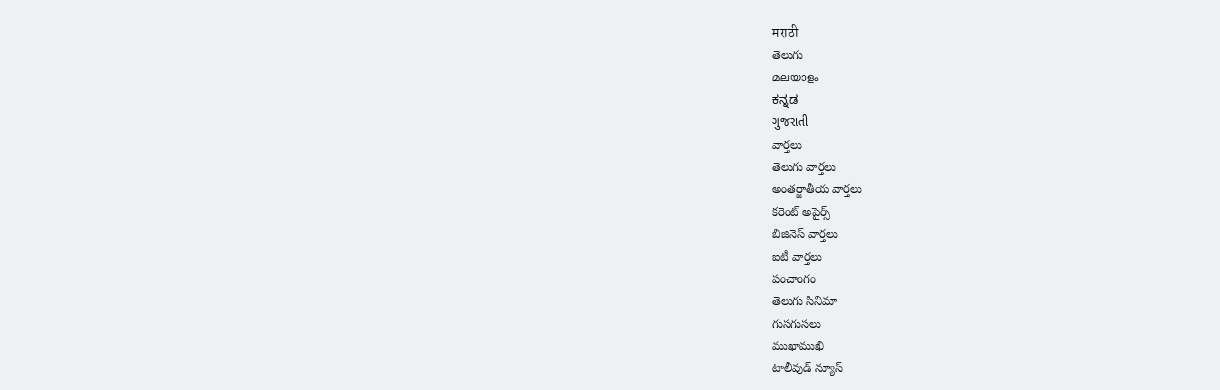मराठी
తెలుగు
മലയാളം
ಕನ್ನಡ
ગુજરાતી
వార్తలు
తెలుగు వార్తలు
అంతర్జాతీయ వార్తలు
కరెంట్ అపైర్స్
బిజినెస్ వార్తలు
ఐటీ వార్తలు
పంచాంగం
తెలుగు సినిమా
గుసగుసలు
ముఖాముఖి
టాలీవుడ్ న్యూస్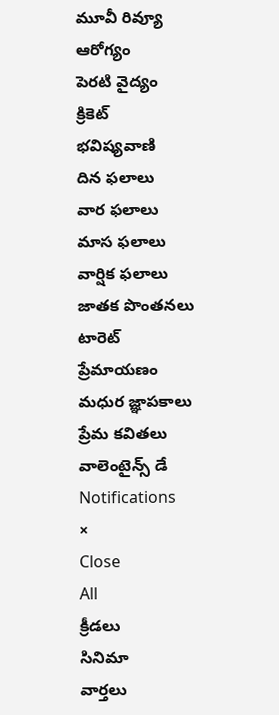మూవీ రివ్యూ
ఆరోగ్యం
పెరటి వైద్యం
క్రికెట్
భవిష్యవాణి
దిన ఫలాలు
వార ఫలాలు
మాస ఫలాలు
వార్షిక ఫలాలు
జాతక పొంతనలు
టారెట్
ప్రేమాయణం
మధుర జ్ఞాపకాలు
ప్రేమ కవితలు
వాలెంటైన్స్ డే
Notifications
×
Close
All
క్రీడలు
సినిమా
వార్తలు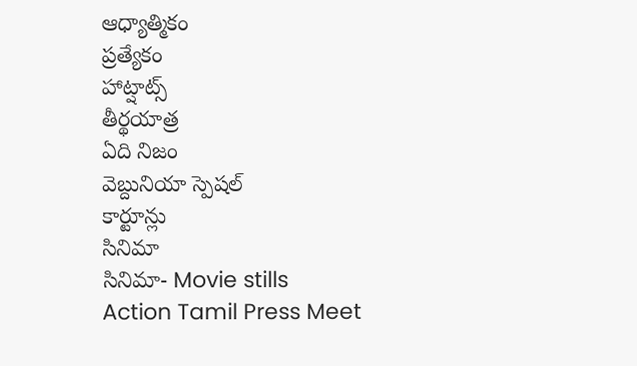ఆధ్యాత్మికం
ప్రత్యేకం
హాట్షాట్స్
తీర్థయాత్ర
ఏది నిజం
వెబ్దునియా స్పెషల్
కార్టూన్లు
సినిమా
సినిమా- Movie stills
Action Tamil Press Meet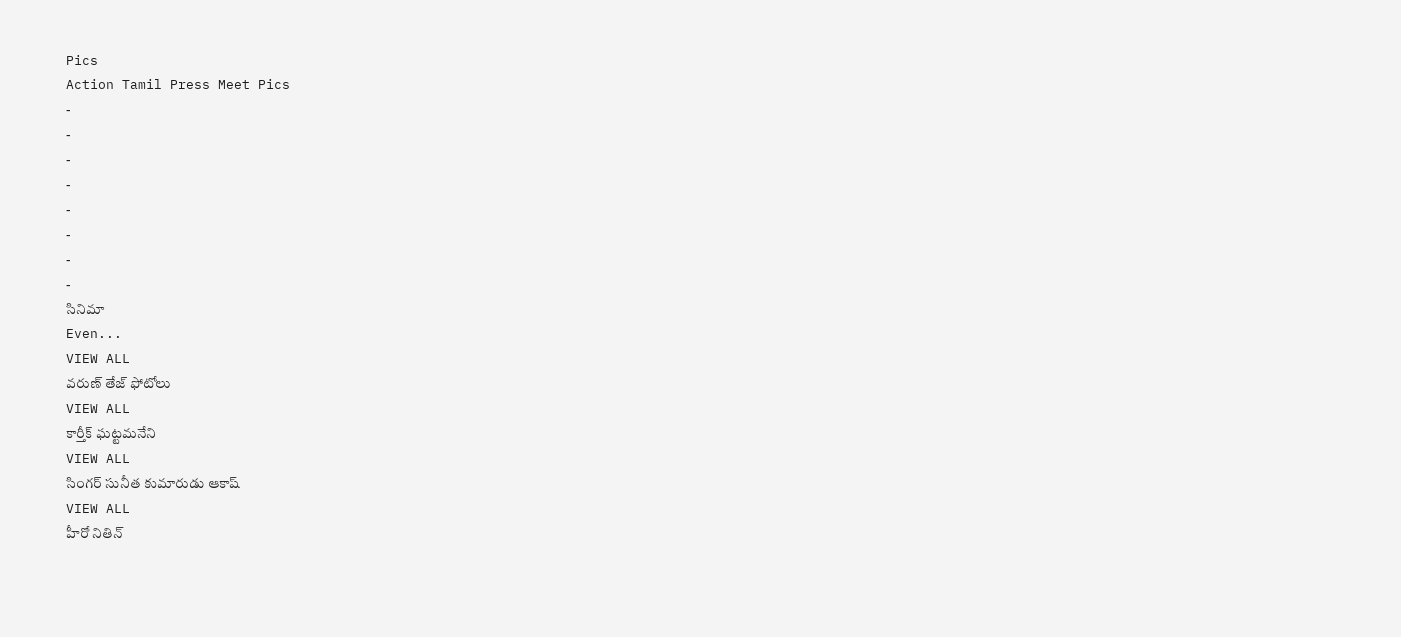Pics
Action Tamil Press Meet Pics
-
-
-
-
-
-
-
-
సినిమా
Even...
VIEW ALL
వరుణ్ తేజ్ ఫోటోలు
VIEW ALL
కార్తీక్ ఘట్టమనేని
VIEW ALL
సింగర్ సునీత కుమారుడు ఆకాష్
VIEW ALL
హీరో నితిన్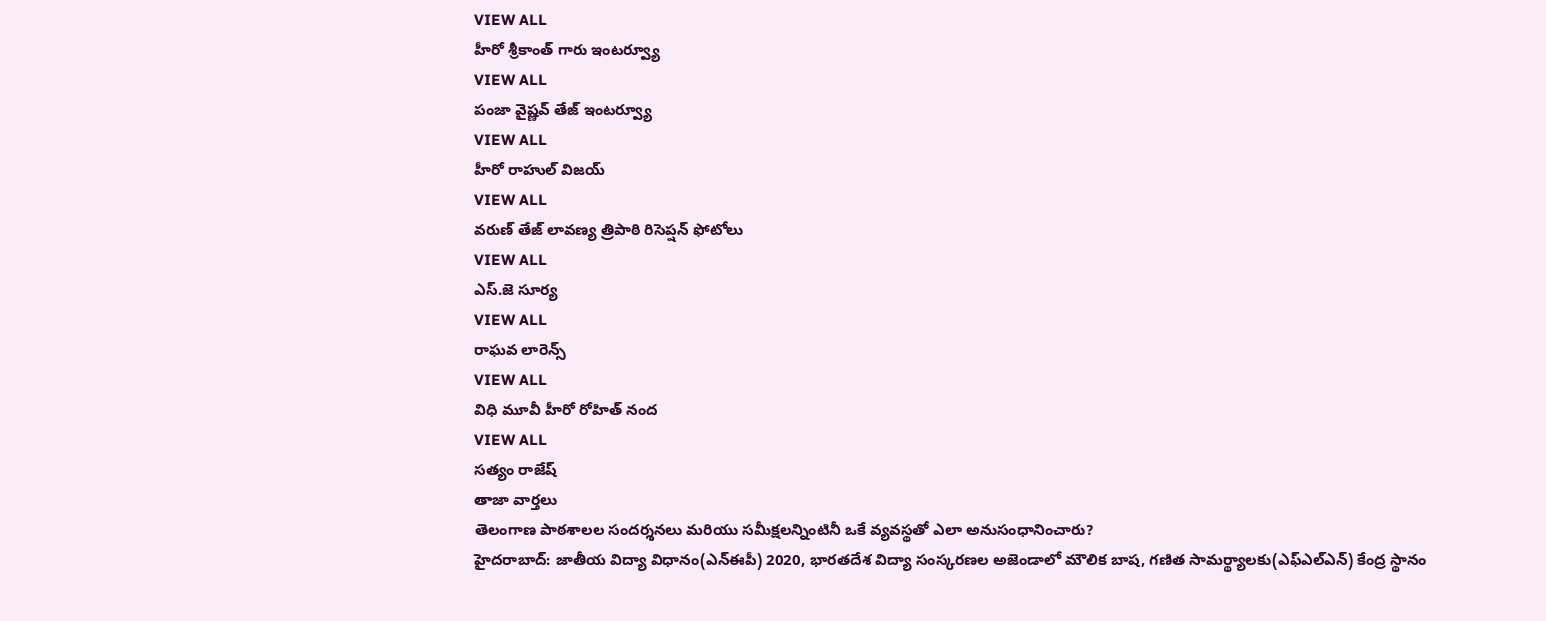VIEW ALL
హీరో శ్రీకాంత్ గారు ఇంటర్వ్యూ
VIEW ALL
పంజా వైష్ణవ్ తేజ్ ఇంటర్వ్యూ
VIEW ALL
హీరో రాహుల్ విజయ్
VIEW ALL
వరుణ్ తేజ్ లావణ్య త్రిపాఠి రిసెప్షన్ ఫోటోలు
VIEW ALL
ఎస్.జె సూర్య
VIEW ALL
రాఘవ లారెన్స్
VIEW ALL
విధి మూవీ హీరో రోహిత్ నంద
VIEW ALL
సత్యం రాజేష్
తాజా వార్తలు
తెలంగాణ పాఠశాలల సందర్శనలు మరియు సమీక్షలన్నింటినీ ఒకే వ్యవస్థతో ఎలా అనుసంధానించారు?
హైదరాబాద్: జాతీయ విద్యా విధానం(ఎన్ఈపీ) 2020, భారతదేశ విద్యా సంస్కరణల అజెండాలో మౌలిక బాష, గణిత సామర్థ్యాలకు(ఎఫ్ఎల్ఎన్) కేంద్ర స్థానం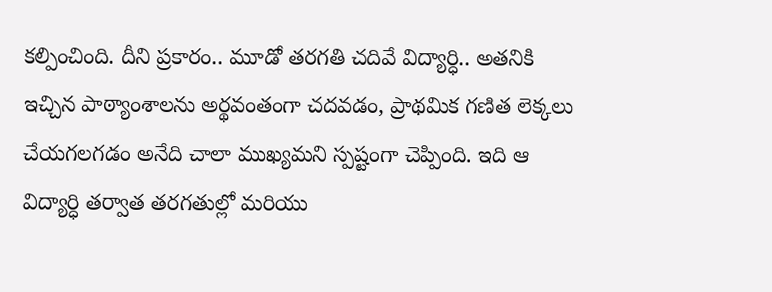కల్పించింది. దీని ప్రకారం.. మూడో తరగతి చదివే విద్యార్ధి.. అతనికి ఇచ్చిన పాఠ్యాంశాలను అర్థవంతంగా చదవడం, ప్రాథమిక గణిత లెక్కలు చేయగలగడం అనేది చాలా ముఖ్యమని స్పష్టంగా చెప్పింది. ఇది ఆ విద్యార్ధి తర్వాత తరగతుల్లో మరియు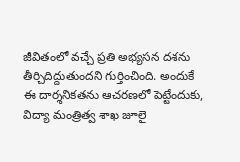జీవితంలో వచ్చే ప్రతి అభ్యసన దశను తీర్చిదిద్దుతుందని గుర్తించింది. అందుకే ఈ దార్శనికతను ఆచరణలో పెట్టేందుకు, విద్యా మంత్రిత్వ శాఖ జూలై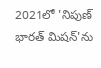2021లో 'నిపుణ్ భారత్ మిషన్'ను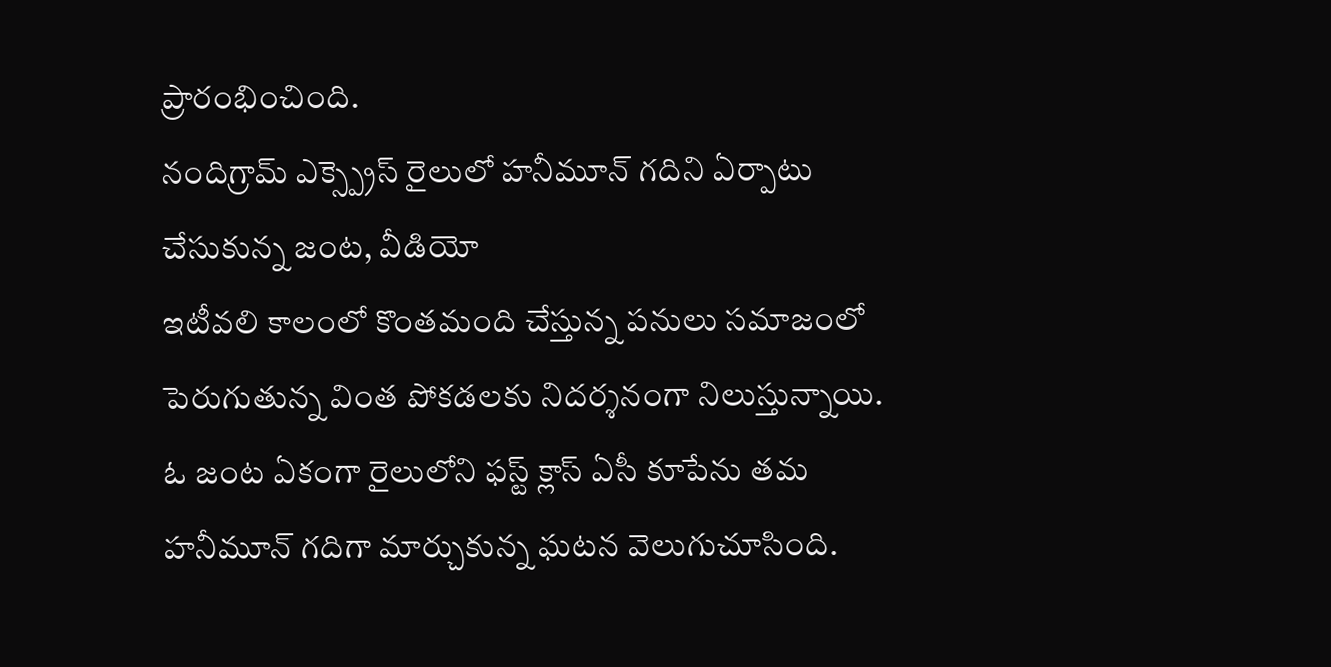ప్రారంభించింది.
నందిగ్రామ్ ఎక్స్ప్రెస్ రైలులో హనీమూన్ గదిని ఏర్పాటు చేసుకున్న జంట, వీడియో
ఇటీవలి కాలంలో కొంతమంది చేస్తున్న పనులు సమాజంలో పెరుగుతున్న వింత పోకడలకు నిదర్శనంగా నిలుస్తున్నాయి. ఓ జంట ఏకంగా రైలులోని ఫస్ట్ క్లాస్ ఏసీ కూపేను తమ హనీమూన్ గదిగా మార్చుకున్న ఘటన వెలుగుచూసింది.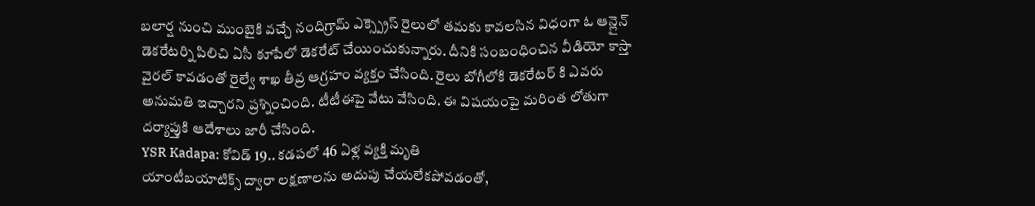బలార్ష నుంచి ముంబైకి వచ్చే నందిగ్రామ్ ఎక్స్ప్రెస్ రైలులో తమకు కావలసిన విధంగా ఓ ఆన్లైన్ డెకరేటర్ని పిలిచి ఏసీ కూపేలో డెకరేట్ చేయించుకున్నారు. దీనికి సంబంధించిన వీడియో కాస్తా వైరల్ కావడంతో రైల్వే శాఖ తీవ్ర ఆగ్రహం వ్యక్తం చేసింది. రైలు బోగీలోకి డెకరేటర్ కి ఎవరు అనుమతి ఇచ్చారని ప్రశ్నించింది. టీటీఈపై వేటు వేసింది. ఈ విషయంపై మరింత లోతుగా దర్యాప్తుకి ఆదేశాలు జారీ చేసింది.
YSR Kadapa: కోవిడ్ 19.. కడపలో 46 ఏళ్ల వ్యక్తి మృతి
యాంటీబయాటిక్స్ ద్వారా లక్షణాలను అదుపు చేయలేకపోవడంతో,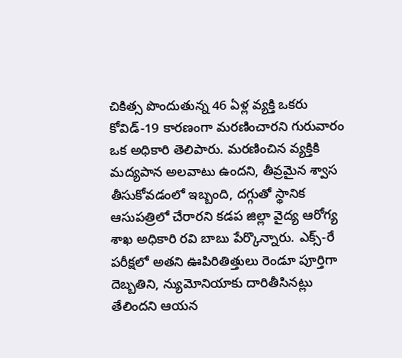చికిత్స పొందుతున్న 46 ఏళ్ల వ్యక్తి ఒకరు కోవిడ్-19 కారణంగా మరణించారని గురువారం ఒక అధికారి తెలిపారు. మరణించిన వ్యక్తికి మద్యపాన అలవాటు ఉందని, తీవ్రమైన శ్వాస తీసుకోవడంలో ఇబ్బంది, దగ్గుతో స్థానిక ఆసుపత్రిలో చేరారని కడప జిల్లా వైద్య ఆరోగ్య శాఖ అధికారి రవి బాబు పేర్కొన్నారు. ఎక్స్-రే పరీక్షలో అతని ఊపిరితిత్తులు రెండూ పూర్తిగా దెబ్బతిని, న్యుమోనియాకు దారితీసినట్లు తేలిందని ఆయన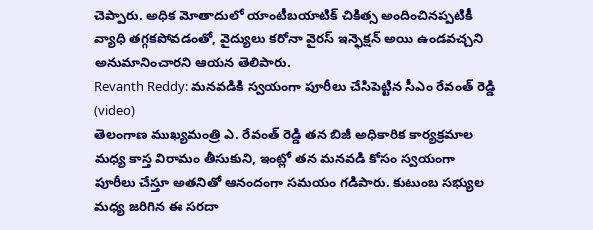చెప్పారు. అధిక మోతాదులో యాంటీబయాటిక్ చికిత్స అందించినప్పటికీ వ్యాధి తగ్గకపోవడంతో, వైద్యులు కరోనా వైరస్ ఇన్ఫెక్షన్ అయి ఉండవచ్చని అనుమానించారని ఆయన తెలిపారు.
Revanth Reddy: మనవడికి స్వయంగా పూరీలు చేసిపెట్టిన సీఎం రేవంత్ రెడ్డి (video)
తెలంగాణ ముఖ్యమంత్రి ఎ. రేవంత్ రెడ్డి తన బిజీ అధికారిక కార్యక్రమాల మధ్య కాస్త విరామం తీసుకుని, ఇంట్లో తన మనవడి కోసం స్వయంగా పూరీలు చేస్తూ అతనితో ఆనందంగా సమయం గడిపారు. కుటుంబ సభ్యుల మధ్య జరిగిన ఈ సరదా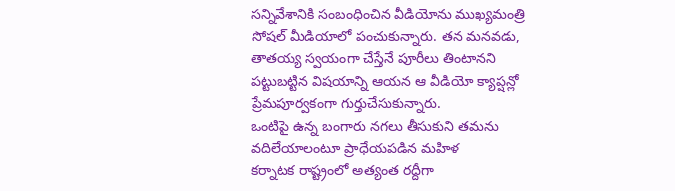సన్నివేశానికి సంబంధించిన వీడియోను ముఖ్యమంత్రి సోషల్ మీడియాలో పంచుకున్నారు. తన మనవడు, తాతయ్య స్వయంగా చేస్తేనే పూరీలు తింటానని పట్టుబట్టిన విషయాన్ని ఆయన ఆ వీడియో క్యాప్షన్లో ప్రేమపూర్వకంగా గుర్తుచేసుకున్నారు.
ఒంటిపై ఉన్న బంగారు నగలు తీసుకుని తమను వదిలేయాలంటూ ప్రాధేయపడిన మహిళ
కర్నాటక రాష్ట్రంలో అత్యంత రద్దీగా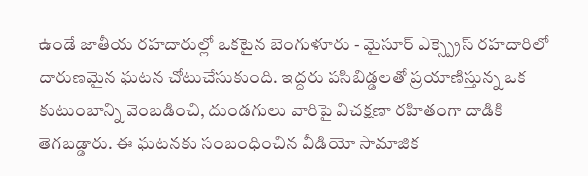ఉండే జాతీయ రహదారుల్లో ఒకటైన బెంగుళూరు - మైసూర్ ఎక్స్ప్రెస్ రహదారిలో దారుణమైన ఘటన చోటుచేసుకుంది. ఇద్దరు పసిబిడ్డలతో ప్రయాణిస్తున్న ఒక కుటుంబాన్ని వెంబడించి, దుండగులు వారిపై విచక్షణా రహితంగా దాడికి తెగబడ్డారు. ఈ ఘటనకు సంబంధించిన వీడియో సామాజిక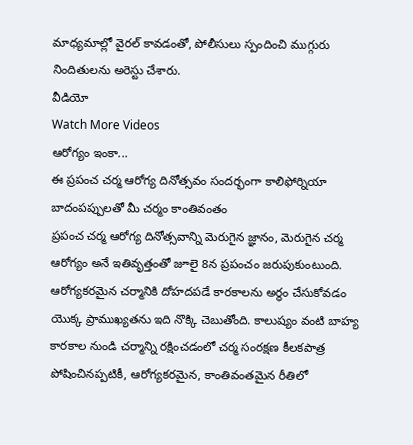మాధ్యమాల్లో వైరల్ కావడంతో, పోలీసులు స్పందించి ముగ్గురు నిందితులను అరెస్టు చేశారు.
వీడియో
Watch More Videos
ఆరోగ్యం ఇంకా...
ఈ ప్రపంచ చర్మ ఆరోగ్య దినోత్సవం సందర్భంగా కాలిఫోర్నియా బాదంపప్పులతో మీ చర్మం కాంతివంతం
ప్రపంచ చర్మ ఆరోగ్య దినోత్సవాన్ని మెరుగైన జ్ఞానం, మెరుగైన చర్మ ఆరోగ్యం అనే ఇతివృత్తంతో జూలై 8న ప్రపంచం జరుపుకుంటుంది. ఆరోగ్యకరమైన చర్మానికి దోహదపడే కారకాలను అర్థం చేసుకోవడం యొక్క ప్రాముఖ్యతను ఇది నొక్కి చెబుతోంది. కాలుష్యం వంటి బాహ్య కారకాల నుండి చర్మాన్ని రక్షించడంలో చర్మ సంరక్షణ కీలకపాత్ర పోషించినప్పటికీ, ఆరోగ్యకరమైన, కాంతివంతమైన రీతిలో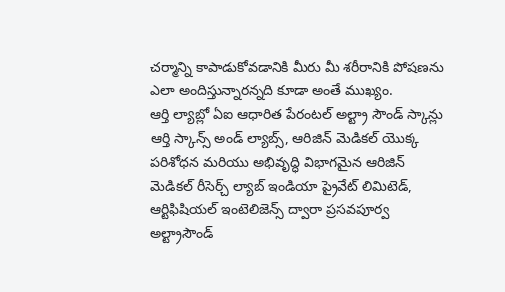చర్మాన్ని కాపాడుకోవడానికి మీరు మీ శరీరానికి పోషణను ఎలా అందిస్తున్నారన్నది కూడా అంతే ముఖ్యం.
ఆర్తి ల్యాబ్లో ఏఐ ఆధారిత పేరంటల్ అల్ట్రా సౌండ్ స్కాన్లు
ఆర్తి స్కాన్స్ అండ్ ల్యాబ్స్, ఆరిజిన్ మెడికల్ యొక్క పరిశోధన మరియు అభివృద్ధి విభాగమైన ఆరిజిన్ మెడికల్ రీసెర్చ్ ల్యాబ్ ఇండియా ప్రైవేట్ లిమిటెడ్, ఆర్టిఫిషియల్ ఇంటెలిజెన్స్ ద్వారా ప్రసవపూర్వ అల్ట్రాసౌండ్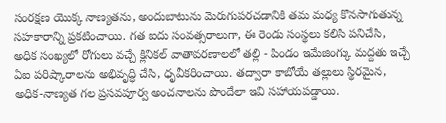సంరక్షణ యొక్క నాణ్యతను, అందుబాటును మెరుగుపరచడానికి తమ మధ్య కొనసాగుతున్న సహకారాన్ని ప్రకటించాయి. గత ఐదు సంవత్సరాలుగా, ఈ రెండు సంస్థలు కలిసి పనిచేసి, అధిక సంఖ్యలో రోగులు వచ్చే క్లినికల్ వాతావరణాలలో తల్లి - పిండం ఇమేజింగ్కు మద్దతు ఇచ్చే ఏఐ పరిష్కారాలను అభివృద్ధి చేసి, ధృవీకరించాయి. తద్వారా కాబోయే తల్లులు స్థిరమైన, అధిక-నాణ్యత గల ప్రసవపూర్వ అంచనాలను పొందేలా ఇవి సహాయపడ్డాయి.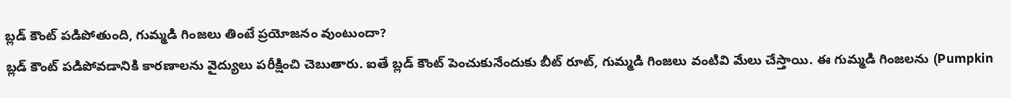బ్లడ్ కౌంట్ పడిపోతుంది, గుమ్మడి గింజలు తింటే ప్రయోజనం వుంటుందా?
బ్లడ్ కౌంట్ పడిపోవడానికి కారణాలను వైద్యులు పరీక్షించి చెబుతారు. ఐతే బ్లడ్ కౌంట్ పెంచుకునేందుకు బీట్ రూట్, గుమ్మడి గింజలు వంటివి మేలు చేస్తాయి. ఈ గుమ్మడి గింజలను (Pumpkin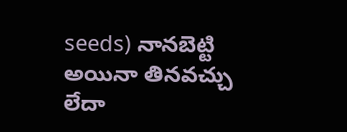seeds) నానబెట్టి అయినా తినవచ్చు లేదా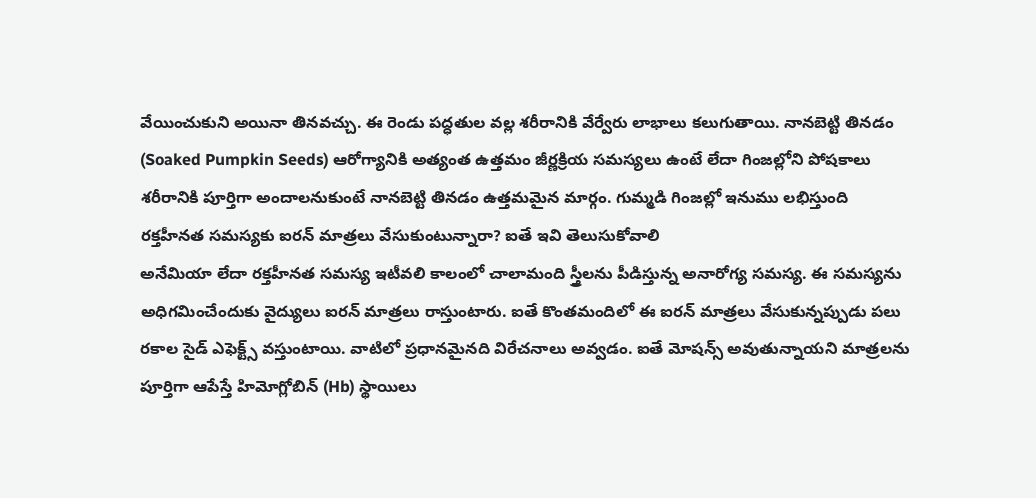వేయించుకుని అయినా తినవచ్చు. ఈ రెండు పద్ధతుల వల్ల శరీరానికి వేర్వేరు లాభాలు కలుగుతాయి. నానబెట్టి తినడం (Soaked Pumpkin Seeds) ఆరోగ్యానికి అత్యంత ఉత్తమం జీర్ణక్రియ సమస్యలు ఉంటే లేదా గింజల్లోని పోషకాలు శరీరానికి పూర్తిగా అందాలనుకుంటే నానబెట్టి తినడం ఉత్తమమైన మార్గం. గుమ్మడి గింజల్లో ఇనుము లభిస్తుంది
రక్తహీనత సమస్యకు ఐరన్ మాత్రలు వేసుకుంటున్నారా? ఐతే ఇవి తెలుసుకోవాలి
అనేమియా లేదా రక్తహీనత సమస్య ఇటీవలి కాలంలో చాలామంది స్త్రీలను పీడిస్తున్న అనారోగ్య సమస్య. ఈ సమస్యను అధిగమించేందుకు వైద్యులు ఐరన్ మాత్రలు రాస్తుంటారు. ఐతే కొంతమందిలో ఈ ఐరన్ మాత్రలు వేసుకున్నప్పుడు పలు రకాల సైడ్ ఎఫెక్ట్స్ వస్తుంటాయి. వాటిలో ప్రధానమైనది విరేచనాలు అవ్వడం. ఐతే మోషన్స్ అవుతున్నాయని మాత్రలను పూర్తిగా ఆపేస్తే హిమోగ్లోబిన్ (Hb) స్థాయిలు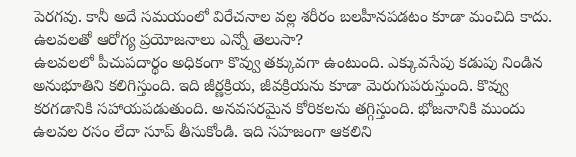పెరగవు. కానీ అదే సమయంలో విరేచనాల వల్ల శరీరం బలహీనపడటం కూడా మంచిది కాదు.
ఉలవలతో ఆరోగ్య ప్రయోజనాలు ఎన్నో తెలుసా?
ఉలవలలో పీచుపదార్థం అధికంగా కొవ్వు తక్కువగా ఉంటుంది. ఎక్కువసేపు కడుపు నిండిన అనుభూతిని కలిగిస్తుంది. ఇది జీర్ణక్రియ, జీవక్రియను కూడా మెరుగుపరుస్తుంది. కొవ్వు కరగడానికి సహాయపడుతుంది. అనవసరమైన కోరికలను తగ్గిస్తుంది. భోజనానికి ముందు ఉలవల రసం లేదా సూప్ తీసుకోండి. ఇది సహజంగా ఆకలిని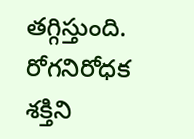తగ్గిస్తుంది. రోగనిరోధక శక్తిని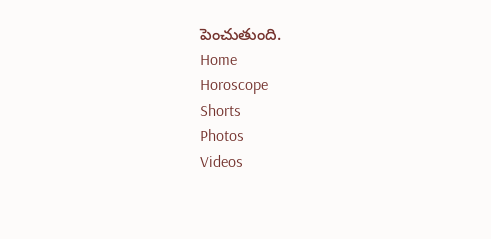పెంచుతుంది.
Home
Horoscope
Shorts
Photos
Videos